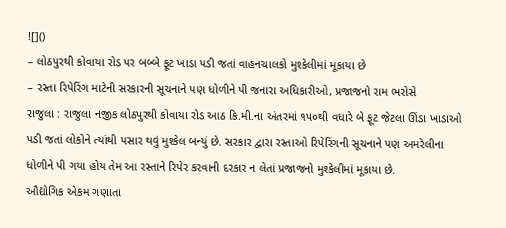![]()
– લોઠપુરથી કોવાયા રોડ પર બબ્બે ફૂટ ખાડા પડી જતાં વાહનચાલકો મુશ્કેલીમાં મૂકાયા છે
– રસ્તા રિપેરિંગ માટેની સરકારની સૂચનાને પણ ધોળીને પી જનારા અધિકારીઓ, પ્રજાજનો રામ ભરોસે
રાજુલા : રાજુલા નજીક લોઠપુરથી કોવાયા રોડ આઠ કિ.મી.ના અંતરમાં ૧૫૦થી વધારે બે ફૂટ જેટલા ઊંડા ખાડાઓ પડી જતાં લોકોને ત્યાંથી પસાર થવું મુશ્કેલ બન્યું છે. સરકાર દ્વારા રસ્તાઓ રિપેરિંગની સૂચનાને પણ અમરેલીના ધોળીને પી ગયા હોય તેમ આ રસ્તાને રિપેર કરવાની દરકાર ન લેતાં પ્રજાજનો મુશ્કેલીમાં મૂકાયા છે.
ઔદ્યોગિક એકમ ગણાતા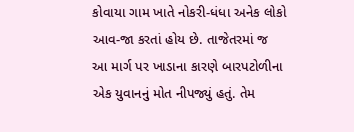કોવાયા ગામ ખાતે નોકરી-ધંધા અનેક લોકો આવ-જા કરતાં હોય છે. તાજેતરમાં જ આ માર્ગ પર ખાડાના કારણે બારપટોળીના એક યુવાનનું મોત નીપજ્યું હતું. તેમ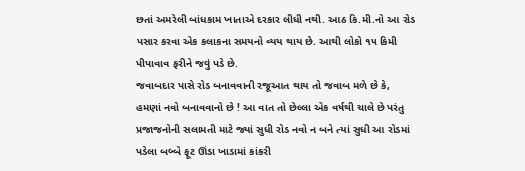છતાં અમરેલી બાંધકામ ખાતાએ દરકાર લીધી નથી. આઠ કિ.મી.નો આ રોડ પસાર કરવા એક કલાકના સમયનો વ્યય થાય છે. આથી લોકો ૧૫ કિમી પીપાવાવ ફરીને જવું પડે છે.
જવાબદાર પાસે રોડ બનાવવાની રજૂઆત થાય તો જવાબ મળે છે કે, હમણાં નવો બનાવવાનો છે ! આ વાત તો છેલ્લા એક વર્ષથી ચાલે છે પરંતુ પ્રજાજનોની સલામતી માટે જ્યાં સુધી રોડ નવો ન બને ત્યાં સુધી આ રોડમાં પડેલા બબ્બે ફૂટ ઊંડા ખાડામાં કાંકરી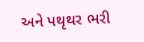અને પથૃથર ભરી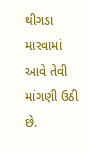થીગડા મારવામાં આવે તેવી માંગણી ઉઠી છે.